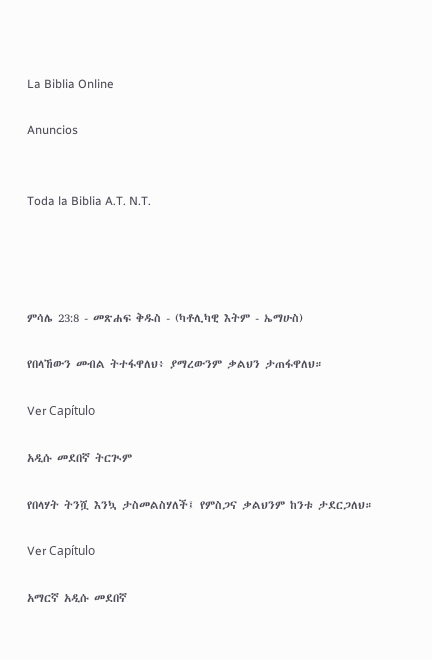La Biblia Online

Anuncios


Toda la Biblia A.T. N.T.




ምሳሌ 23:8 - መጽሐፍ ቅዱስ - (ካቶሊካዊ እትም - ኤማሁስ)

የበላኸውን መብል ትተፋዋለህ፥ ያማረውንም ቃልህን ታጠፋዋለህ።

Ver Capítulo

አዲሱ መደበኛ ትርጒም

የበላሃት ትንሿ እንኳ ታስመልስሃለች፤ የምስጋና ቃልህንም ከንቱ ታደርጋለህ።

Ver Capítulo

አማርኛ አዲሱ መደበኛ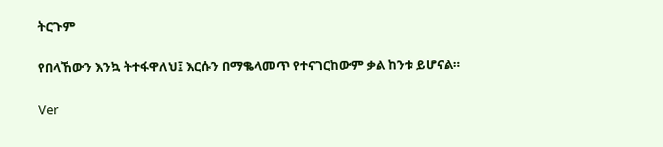ትርጉም

የበላኸውን እንኳ ትተፋዋለህ፤ እርሱን በማቈላመጥ የተናገርከውም ቃል ከንቱ ይሆናል።

Ver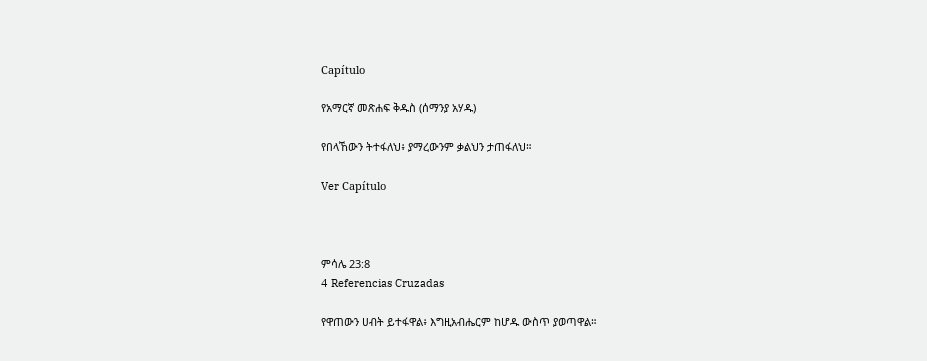Capítulo

የአማርኛ መጽሐፍ ቅዱስ (ሰማንያ አሃዱ)

የበላኸውን ትተፋለህ፥ ያማረውንም ቃልህን ታጠፋለህ።

Ver Capítulo



ምሳሌ 23:8
4 Referencias Cruzadas

የዋጠውን ሀብት ይተፋዋል፥ እግዚአብሔርም ከሆዱ ውስጥ ያወጣዋል።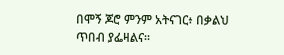በሞኝ ጆሮ ምንም አትናገር፥ በቃልህ ጥበብ ያፌዛልና።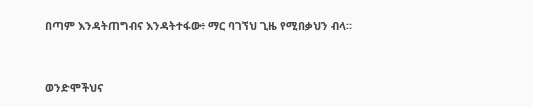በጣም እንዳትጠግብና እንዳትተፋው፥ ማር ባገኘህ ጊዜ የሚበቃህን ብላ።


ወንድሞችህና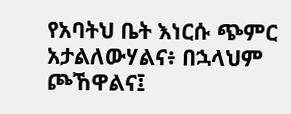የአባትህ ቤት እነርሱ ጭምር አታልለውሃልና፥ በኋላህም ጮኸዋልና፤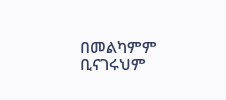በመልካምም ቢናገሩህም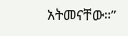አትመናቸው።”